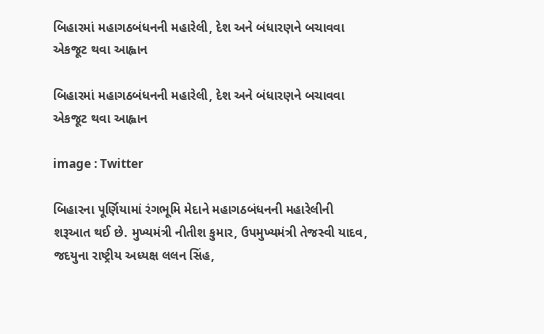બિહારમાં મહાગઠબંધનની મહારેલી, દેશ અને બંધારણને બચાવવા એકજૂટ થવા આહ્વાન

બિહારમાં મહાગઠબંધનની મહારેલી, દેશ અને બંધારણને બચાવવા એકજૂટ થવા આહ્વાન

image : Twitter

બિહારના પૂર્ણિયામાં રંગભૂમિ મેદાને મહાગઠબંધનની મહારેલીની શરૂઆત થઈ છે. મુખ્યમંત્રી નીતીશ કુમાર, ઉપમુખ્યમંત્રી તેજસ્વી યાદવ, જદયુના રાષ્ટ્રીય અધ્યક્ષ લલન સિંહ,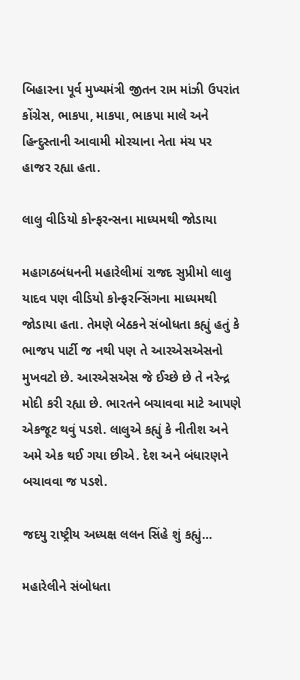બિહારના પૂર્વ મુખ્યમંત્રી જીતન રામ માંઝી ઉપરાંત કોંગ્રેસ, ભાકપા, માકપા, ભાકપા માલે અને હિન્દુસ્તાની આવામી મોરચાના નેતા મંચ પર હાજર રહ્યા હતા.

લાલુ વીડિયો કોન્ફરન્સના માધ્યમથી જોડાયા

મહાગઠબંધનની મહારેલીમાં રાજદ સુપ્રીમો લાલુ યાદવ પણ વીડિયો કોન્ફરન્સિંગના માધ્યમથી જોડાયા હતા. તેમણે બેઠકને સંબોધતા કહ્યું હતું કે ભાજપ પાર્ટી જ નથી પણ તે આરએસએસનો મુખવટો છે. આરએસએસ જે ઈચ્છે છે તે નરેન્દ્ર મોદી કરી રહ્યા છે. ભારતને બચાવવા માટે આપણે એકજૂટ થવું પડશે. લાલુએ કહ્યું કે નીતીશ અને અમે એક થઈ ગયા છીએ. દેશ અને બંધારણને બચાવવા જ પડશે.

જદયુ રાષ્ટ્રીય અધ્યક્ષ લલન સિંહે શું કહ્યું…

મહારેલીને સંબોધતા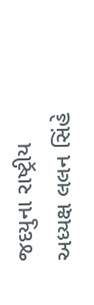જદયુના રાષ્ટ્રીય અધ્યક્ષ લલન સિંહે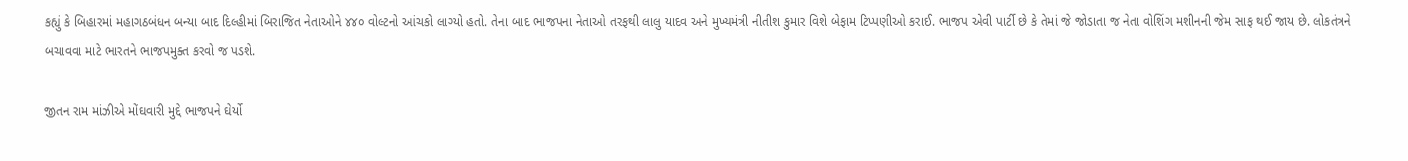કહ્યું કે બિહારમાં મહાગઠબંધન બન્યા બાદ દિલ્હીમાં બિરાજિત નેતાઓને ૪૪૦ વોલ્ટનો આંચકો લાગ્યો હતો. તેના બાદ ભાજપના નેતાઓ તરફથી લાલુ યાદવ અને મુખ્યમંત્રી નીતીશ કુમાર વિશે બેફામ ટિપ્પણીઓ કરાઈ. ભાજપ એવી પાર્ટી છે કે તેમાં જે જોડાતા જ નેતા વોશિંગ મશીનની જેમ સાફ થઈ જાય છે. લોકતંત્રને બચાવવા માટે ભારતને ભાજપમુક્ત કરવો જ પડશે.

જીતન રામ માંઝીએ મોંઘવારી મુદ્દે ભાજપને ઘેર્યો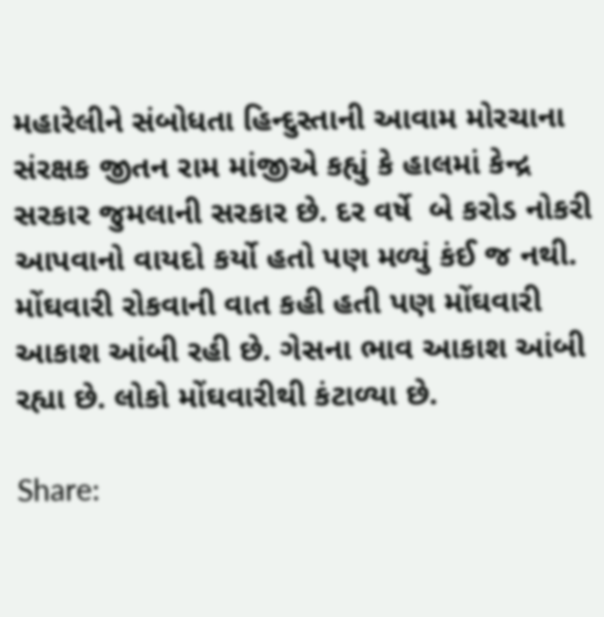મહારેલીને સંબોધતા હિન્દુસ્તાની આવામ મોરચાના સંરક્ષક જીતન રામ માંજીએ કહ્યું કે હાલમાં કેન્દ્ર સરકાર જુમલાની સરકાર છે. દર વર્ષે  બે કરોડ નોકરી આપવાનો વાયદો કર્યો હતો પણ મળ્યું કંઈ જ નથી. મોંઘવારી રોકવાની વાત કહી હતી પણ મોંઘવારી આકાશ આંબી રહી છે. ગેસના ભાવ આકાશ આંબી રહ્યા છે. લોકો મોંઘવારીથી કંટાળ્યા છે.

Share: